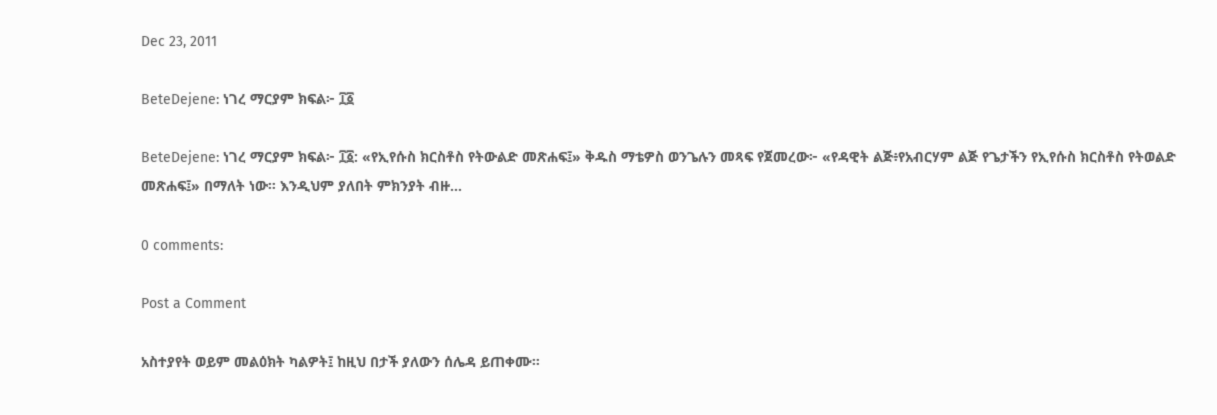Dec 23, 2011

BeteDejene: ነገረ ማርያም ክፍል፦ ፲፩

BeteDejene: ነገረ ማርያም ክፍል፦ ፲፩: «የኢየሱስ ክርስቶስ የትውልድ መጽሐፍ፤» ቅዱስ ማቴዎስ ወንጌሉን መጻፍ የጀመረው፦ «የዳዊት ልጅ፥የአብርሃም ልጅ የጌታችን የኢየሱስ ክርስቶስ የትወልድ መጽሐፍ፤» በማለት ነው። እንዲህም ያለበት ምክንያት ብዙ...

0 comments:

Post a Comment

አስተያየት ወይም መልዕክት ካልዎት፤ ከዚህ በታች ያለውን ሰሌዳ ይጠቀሙ።